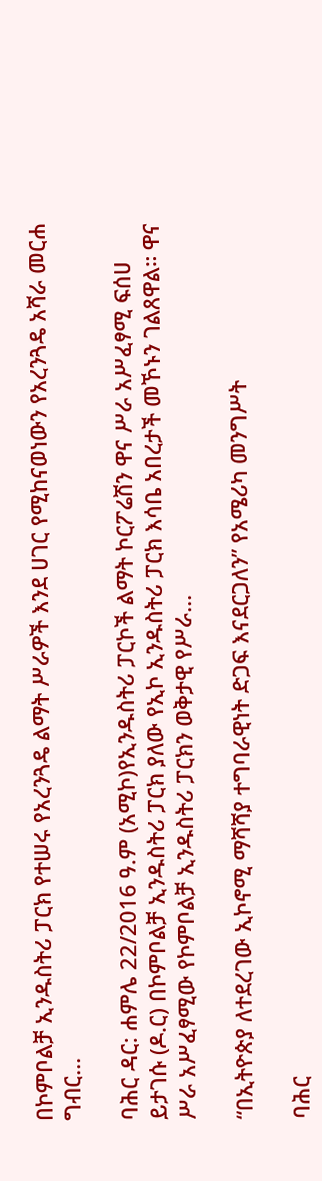በኮምቦልቻ ኢንዱስትሪ ፓርክ የተሠሩ የአረንጓዴ ልማት ሥራዎች እንደ ሀገር የሚከናወነውን የአረንጓዴ አሻራ መርሐ ግብር...

ባሕር ዳር: ሐምሌ 22/2016 ዓ.ም (አሚኮ)የኢንዱስትሪ ፓርኮች ልማት ኮርፖሬሽን ዋና ሥራ አሥፈፃሚ ፍሰሀ ይታገሱ (ዶ.ር) በኮምቦልቻ ኢንዱስትሪ ፓርክ ያለው የኢኮ ኢንዱስትሪ ፓርክ እሳቤ አበረታች መኾኑን ገልጸዋል። ዋና ሥራ አሥፈፃሚው የኮምቦልቻ ኢንዱስትሪ ፓርክን ወቅታዊ የሥራ...

“በኢትዮጵያ ለተደረገው ኢኮኖሚ ማሻሻያ ተግባራዊነት ድጋፍ እናደርጋለን” የአሜሪካ መንግሥት

ባሕር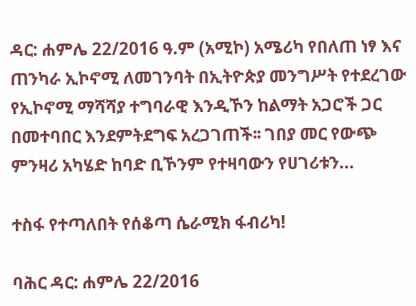ዳር: ሐምሌ 22/2016 ዓ.ም (አሚኮ) አሜሪካ የበለጠ ነፃ እና ጠንካራ ኢኮኖሚ ለመገንባት በኢትዮጵያ መንግሥት የተደረገው የኢኮኖሚ ማሻሻያ ተግባራዊ እንዲኾን ከልማት አጋሮች ጋር በመተባበር እንደምትደግፍ አረጋገጠች፡፡ ገበያ መር የውጭ ምንዛሪ አካሄድ ከባድ ቢኾንም የተዛባውን የሀገሪቱን...

ተስፋ የተጣለበት የሰቆጣ ሴራሚክ ፋብሪካ!

ባሕር ዳር: ሐምሌ 22/2016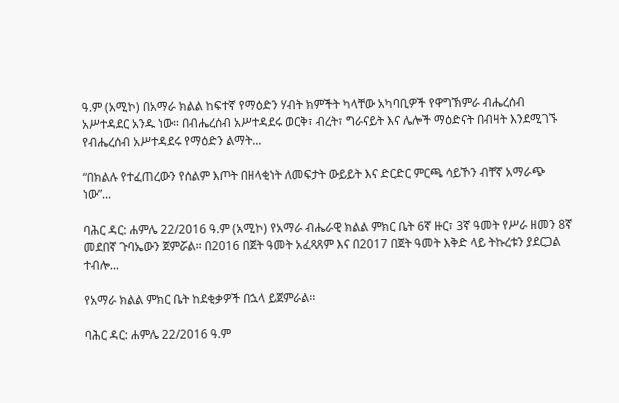ዓ.ም (አሚኮ) በአማራ ክልል ከፍተኛ የማዕድን ሃብት ክምችት ካላቸው አካባቢዎች የዋግኽምራ ብሔረሰብ አሥተዳደር አንዱ ነው። በብሔረሰብ አሥተዳደሩ ወርቅ፣ ብረት፣ ግራናይት እና ሌሎች ማዕድናት በብዛት እንደሚገኙ የብሔረሰብ አሥተዳደሩ የማዕድን ልማት...

“በክልሉ የተፈጠረውን የሰልም እጦት በዘላቂነት ለመፍታት ውይይት እና ድርድር ምርጫ ሳይኾን ብቸኛ አማራጭ ነው”...

ባሕር ዳር: ሐምሌ 22/2016 ዓ.ም (አሚኮ) የአማራ ብሔራዊ ክልል ምክር ቤት 6ኛ ዙር፣ 3ኛ ዓመት የሥራ ዘመን 8ኛ መደበኛ ጉባኤውን ጀምሯል፡፡ በ2016 በጀት ዓመት አፈጻጸም እና በ2017 በጀት ዓመት እቅድ ላይ ትኩረቱን ያደርጋል ተብሎ...

የአማራ ክልል ምክር ቤት ከደቂቃዎች በኋላ ይጀምራል፡፡

ባሕር ዳር: ሐምሌ 22/2016 ዓ.ም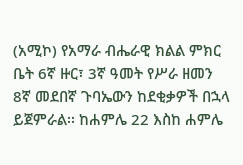(አሚኮ) የአማራ ብሔራዊ ክልል ምክር ቤት 6ኛ ዙር፣ 3ኛ ዓመት የሥራ ዘመን 8ኛ መደበኛ ጉባኤውን ከደቂቃዎች በኋላ ይጀምራል፡፡ ከሐምሌ 22 እስከ ሐምሌ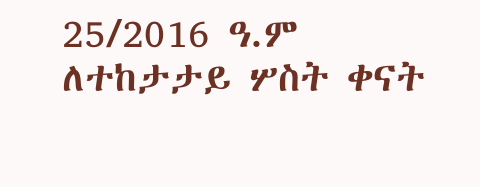25/2016 ዓ.ም ለተከታታይ ሦስት ቀናት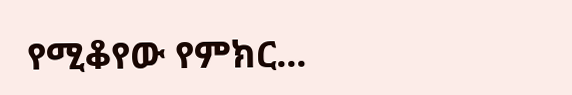የሚቆየው የምክር...